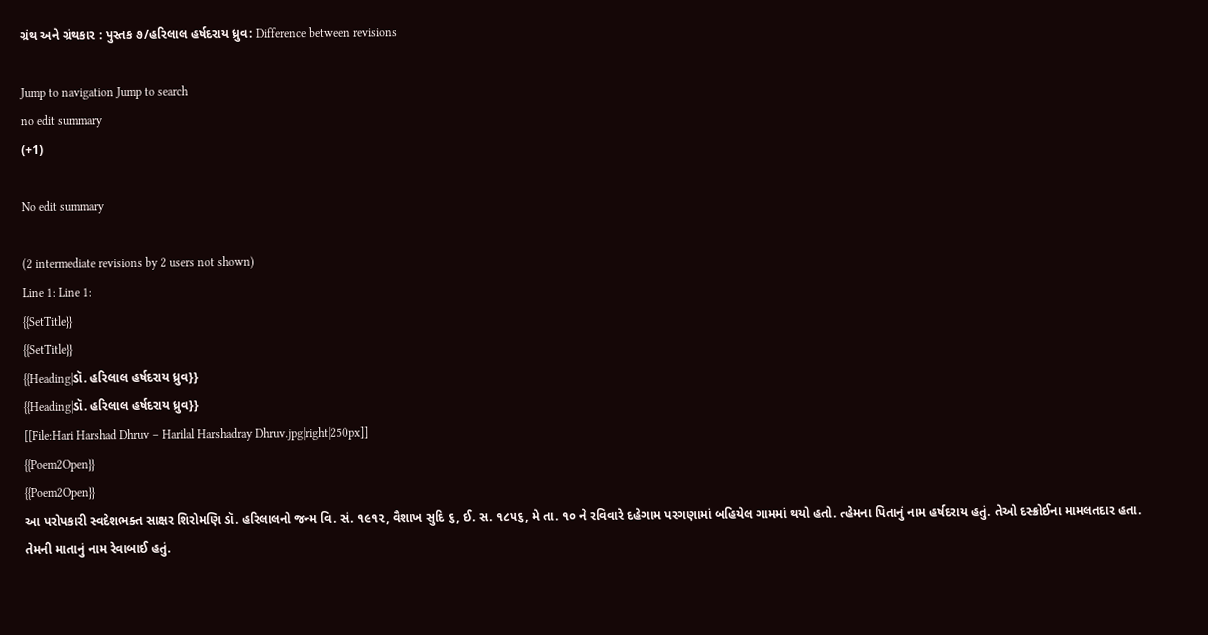ગ્રંથ અને ગ્રંથકાર : પુસ્તક ૭/હરિલાલ હર્ષદરાય ધ્રુવ: Difference between revisions

Jump to navigation Jump to search
no edit summary
(+1)

No edit summary

(2 intermediate revisions by 2 users not shown)
Line 1: Line 1:
{{SetTitle}}
{{SetTitle}}
{{Heading|ડૉ. હરિલાલ હર્ષદરાય ધ્રુવ}}
{{Heading|ડૉ. હરિલાલ હર્ષદરાય ધ્રુવ}}
[[File:Hari Harshad Dhruv – Harilal Harshadray Dhruv.jpg|right|250px]]
{{Poem2Open}}
{{Poem2Open}}
આ પરોપકારી સ્વદેશભક્ત સાક્ષર શિરોમણિ ડૉ. હરિલાલનો જન્મ વિ. સં. ૧૯૧૨, વૈશાખ સુદિ ૬, ઈ. સ. ૧૮૫૬, મે તા. ૧૦ ને રવિવારે દહેગામ પરગણામાં બહિયેલ ગામમાં થયો હતો. ત્હેમના પિતાનું નામ હર્ષદરાય હતું. તેઓ દસ્ક્રોઈના મામલતદાર હતા. તેમની માતાનું નામ રેવાબાઈ હતું.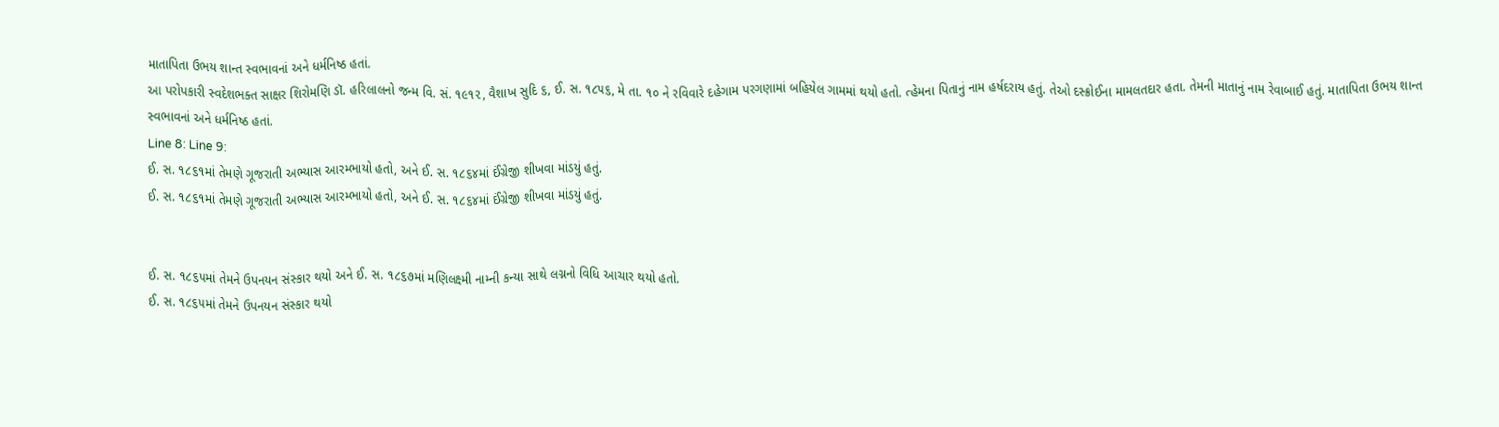માતાપિતા ઉભય શાન્ત સ્વભાવનાં અને ધર્મનિષ્ઠ હતાં.
આ પરોપકારી સ્વદેશભક્ત સાક્ષર શિરોમણિ ડૉ. હરિલાલનો જન્મ વિ. સં. ૧૯૧૨, વૈશાખ સુદિ ૬, ઈ. સ. ૧૮૫૬, મે તા. ૧૦ ને રવિવારે દહેગામ પરગણામાં બહિયેલ ગામમાં થયો હતો. ત્હેમના પિતાનું નામ હર્ષદરાય હતું. તેઓ દસ્ક્રોઈના મામલતદાર હતા. તેમની માતાનું નામ રેવાબાઈ હતું. માતાપિતા ઉભય શાન્ત સ્વભાવનાં અને ધર્મનિષ્ઠ હતાં.
Line 8: Line 9:
ઈ. સ. ૧૮૬૧માં તેમણે ગૂજરાતી અભ્યાસ આરમ્ભાયો હતો, અને ઈ. સ. ૧૮૬૪માં ઈંગ્રેજી શીખવા માંડયું હતું.
ઈ. સ. ૧૮૬૧માં તેમણે ગૂજરાતી અભ્યાસ આરમ્ભાયો હતો, અને ઈ. સ. ૧૮૬૪માં ઈંગ્રેજી શીખવા માંડયું હતું.


ઈ. સ. ૧૮૬૫માં તેમને ઉપનયન સંસ્કાર થયો અને ઈ. સ. ૧૮૬૭માં મણિલક્ષ્મી નામ્ની કન્યા સાથે લગ્નનો વિધિ આચાર થયો હતો.
ઈ. સ. ૧૮૬૫માં તેમને ઉપનયન સંસ્કાર થયો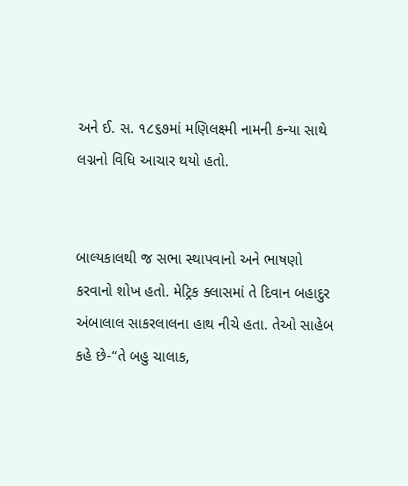અને ઈ. સ. ૧૮૬૭માં મણિલક્ષ્મી નામની કન્યા સાથે લગ્નનો વિધિ આચાર થયો હતો.


બાલ્યકાલથી જ સભા સ્થાપવાનો અને ભાષણો કરવાનો શોખ હતો. મેટ્રિક ક્લાસમાં તે દિવાન બહાદુર અંબાલાલ સાકરલાલના હાથ નીચે હતા. તેઓ સાહેબ કહે છે-“તે બહુ ચાલાક,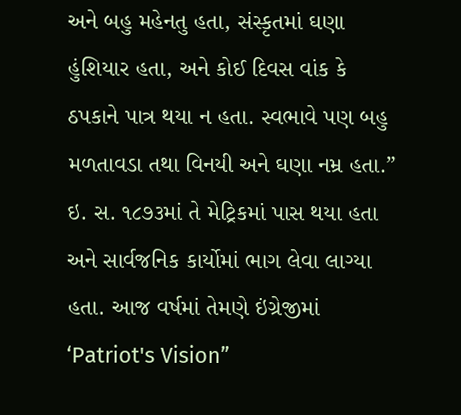અને બહુ મહેનતુ હતા, સંસ્કૃતમાં ઘણા હુંશિયાર હતા, અને કોઈ દિવસ વાંક કે ઠપકાને પાત્ર થયા ન હતા. સ્વભાવે પણ બહુ મળતાવડા તથા વિનયી અને ઘણા નમ્ર હતા.” ઇ. સ. ૧૮૭૩માં તે મેટ્રિકમાં પાસ થયા હતા અને સાર્વજનિક કાર્યોમાં ભાગ લેવા લાગ્યા હતા. આજ વર્ષમાં તેમણે ઇંગ્રેજીમાં ‘Patriot's Vision”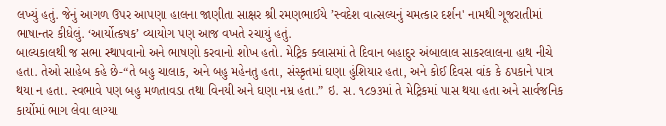લખ્યું હતું. જેનું આગળ ઉપર આપણા હાલના જાણીતા સાક્ષર શ્રી રમણભાઈયે ’સ્વદેશ વાત્સલ્યનું ચમત્કાર દર્શન' નામથી ગૂજરાતીમાં ભાષાન્તર કીધેલું. ‘આર્યોત્કષક’ વ્યાયોગ પણ આજ વખતે રચાયું હતું.
બાલ્યકાલથી જ સભા સ્થાપવાનો અને ભાષણો કરવાનો શોખ હતો. મેટ્રિક ક્લાસમાં તે દિવાન બહાદુર અંબાલાલ સાકરલાલના હાથ નીચે હતા. તેઓ સાહેબ કહે છે-“તે બહુ ચાલાક, અને બહુ મહેનતુ હતા, સંસ્કૃતમાં ઘણા હુંશિયાર હતા, અને કોઈ દિવસ વાંક કે ઠપકાને પાત્ર થયા ન હતા. સ્વભાવે પણ બહુ મળતાવડા તથા વિનયી અને ઘણા નમ્ર હતા.” ઇ. સ. ૧૮૭૩માં તે મેટ્રિકમાં પાસ થયા હતા અને સાર્વજનિક કાર્યોમાં ભાગ લેવા લાગ્યા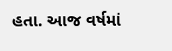હતા. આજ વર્ષમાં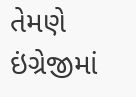તેમણે ઇંગ્રેજીમાં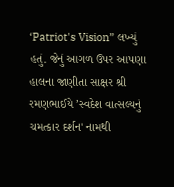‘Patriot's Vision” લખ્યું હતું. જેનું આગળ ઉપર આપણા હાલના જાણીતા સાક્ષર શ્રી રમણભાઈયે ’સ્વદેશ વાત્સલ્યનું ચમત્કાર દર્શન' નામથી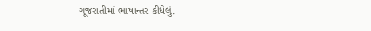ગૂજરાતીમાં ભાષાન્તર કીધેલું.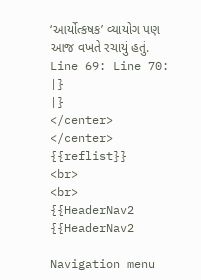‘આર્યોત્કષક’ વ્યાયોગ પણ આજ વખતે રચાયું હતું.
Line 69: Line 70:
|}
|}
</center>
</center>
{{reflist}}
<br>
<br>
{{HeaderNav2
{{HeaderNav2

Navigation menu